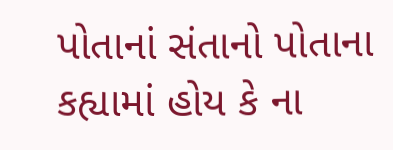પોતાનાં સંતાનો પોતાના કહ્યામાં હોય કે ના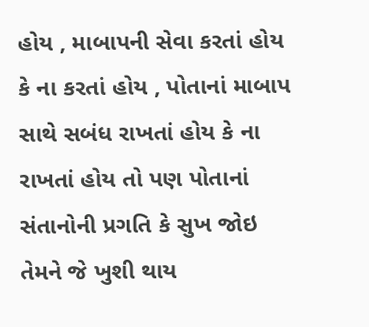હોય , માબાપની સેવા કરતાં હોય કે ના કરતાં હોય , પોતાનાં માબાપ સાથે સબંધ રાખતાં હોય કે ના રાખતાં હોય તો પણ પોતાનાં સંતાનોની પ્રગતિ કે સુખ જોઇ તેમને જે ખુશી થાય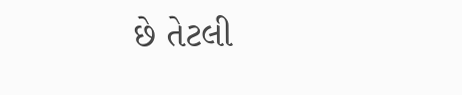છે તેટલી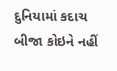દુનિયામાં કદાચ બીજા કોઇને નહીં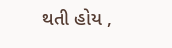થતી હોય ,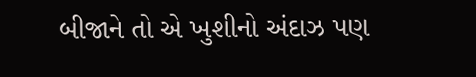બીજાને તો એ ખુશીનો અંદાઝ પણ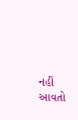નહીં આવતો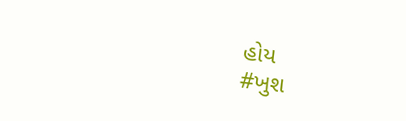હોય
#ખુશ